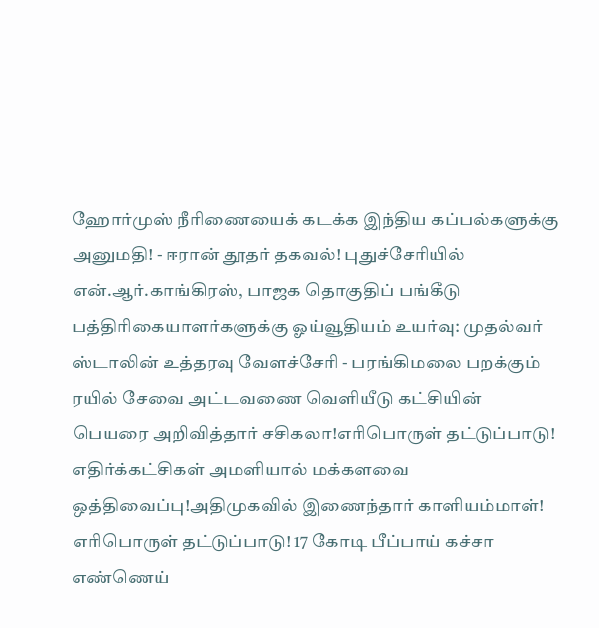ஹோர்முஸ் நீரிணையைக் கடக்க இந்திய கப்பல்களுக்கு அனுமதி! - ஈரான் தூதர் தகவல்! புதுச்சேரியில் என்.ஆர்.காங்கிரஸ், பாஜக தொகுதிப் பங்கீடு பத்திரிகையாளர்களுக்கு ஓய்வூதியம் உயர்வு: முதல்வர் ஸ்டாலின் உத்தரவு வேளச்சேரி - பரங்கிமலை பறக்கும் ரயில் சேவை அட்டவணை வெளியீடு கட்சியின் பெயரை அறிவித்தார் சசிகலா!எரிபொருள் தட்டுப்பாடு! எதிர்க்கட்சிகள் அமளியால் மக்களவை ஒத்திவைப்பு!அதிமுகவில் இணைந்தார் காளியம்மாள்! எரிபொருள் தட்டுப்பாடு! 17 கோடி பீப்பாய் கச்சா எண்ணெய்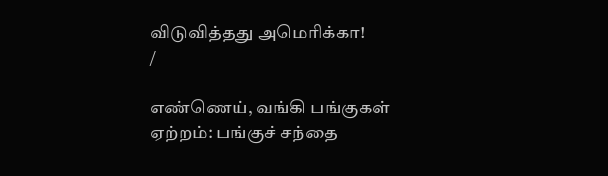விடுவித்தது அமெரிக்கா!
/

எண்ணெய், வங்கி பங்குகள் ஏற்றம்: பங்குச் சந்தை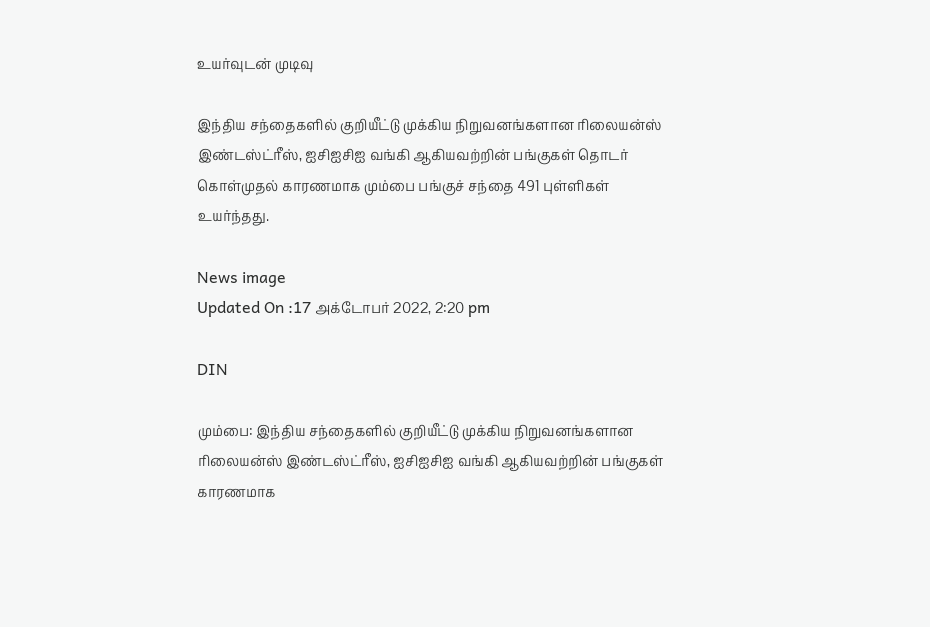உயர்வுடன் முடிவு

இந்திய சந்தைகளில் குறியீட்டு முக்கிய நிறுவனங்களான ரிலையன்ஸ் இண்டஸ்ட்ரீஸ், ஐசிஐசிஐ வங்கி ஆகியவற்றின் பங்குகள் தொடர் கொள்முதல் காரணமாக மும்பை பங்குச் சந்தை 491 புள்ளிகள் உயர்ந்தது.

News image
Updated On :17 அக்டோபர் 2022, 2:20 pm

DIN

மும்பை: இந்திய சந்தைகளில் குறியீட்டு முக்கிய நிறுவனங்களான ரிலையன்ஸ் இண்டஸ்ட்ரீஸ், ஐசிஐசிஐ வங்கி ஆகியவற்றின் பங்குகள் காரணமாக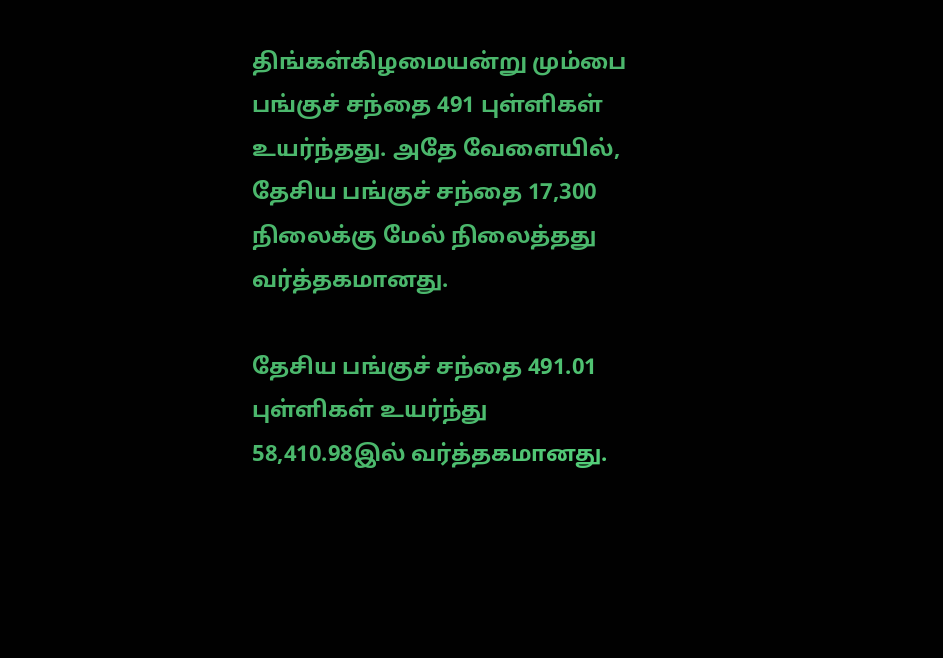திங்கள்கிழமையன்று மும்பை பங்குச் சந்தை 491 புள்ளிகள் உயர்ந்தது. அதே வேளையில், தேசிய பங்குச் சந்தை 17,300 நிலைக்கு மேல் நிலைத்தது வர்த்தகமானது.

தேசிய பங்குச் சந்தை 491.01 புள்ளிகள் உயர்ந்து 58,410.98இல் வர்த்தகமானது.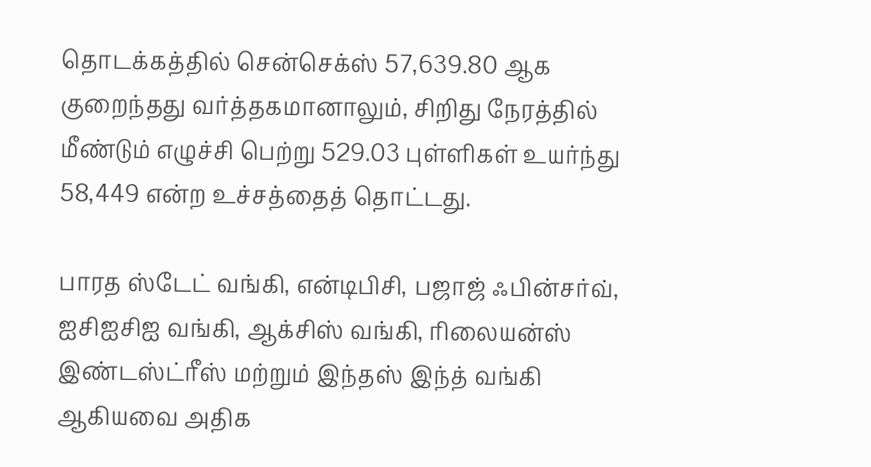தொடக்கத்தில் சென்செக்ஸ் 57,639.80 ஆக குறைந்தது வர்த்தகமானாலும், சிறிது நேரத்தில் மீண்டும் எழுச்சி பெற்று 529.03 புள்ளிகள் உயர்ந்து 58,449 என்ற உச்சத்தைத் தொட்டது.

பாரத ஸ்டேட் வங்கி, என்டிபிசி, பஜாஜ் ஃபின்சர்வ், ஐசிஐசிஐ வங்கி, ஆக்சிஸ் வங்கி, ரிலையன்ஸ் இண்டஸ்ட்ரீஸ் மற்றும் இந்தஸ் இந்த் வங்கி ஆகியவை அதிக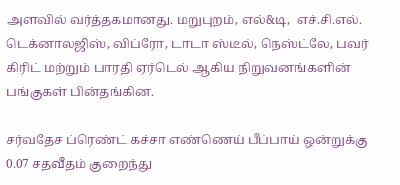அளவில் வர்த்தகமானது. மறுபுறம், எல்&டி,  எச்.சி.எல். டெக்னாலஜிஸ், விப்ரோ, டாடா ஸ்டீல், நெஸ்ட்லே, பவர் கிரிட் மற்றும் பாரதி ஏர்டெல் ஆகிய நிறுவனங்களின் பங்குகள் பின்தங்கின.

சர்வதேச ப்ரெண்ட் கச்சா எண்ணெய் பீப்பாய் ஒன்றுக்கு 0.07 சதவீதம் குறைந்து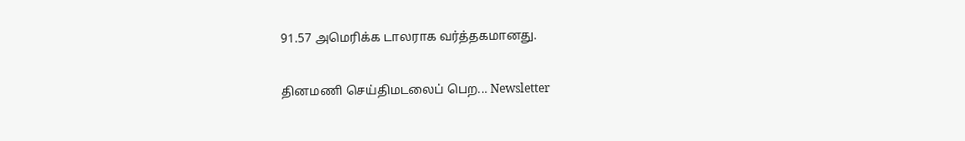91.57 அமெரிக்க டாலராக வர்த்தகமானது.

தினமணி செய்திமடலைப் பெற... Newsletter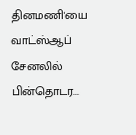தினமணி'யை வாட்ஸ்ஆப் சேனலில் பின்தொடர...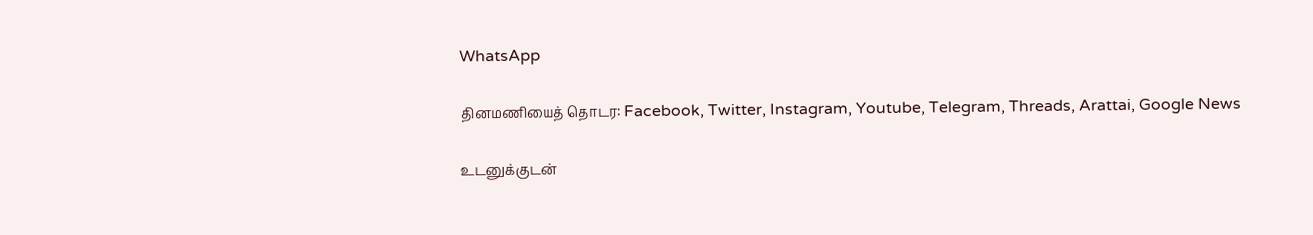WhatsApp

தினமணியைத் தொடர: Facebook, Twitter, Instagram, Youtube, Telegram, Threads, Arattai, Google News

உடனுக்குடன்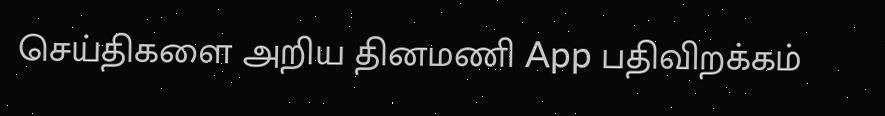செய்திகளை அறிய தினமணி App பதிவிறக்கம்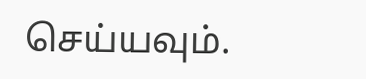செய்யவும்.